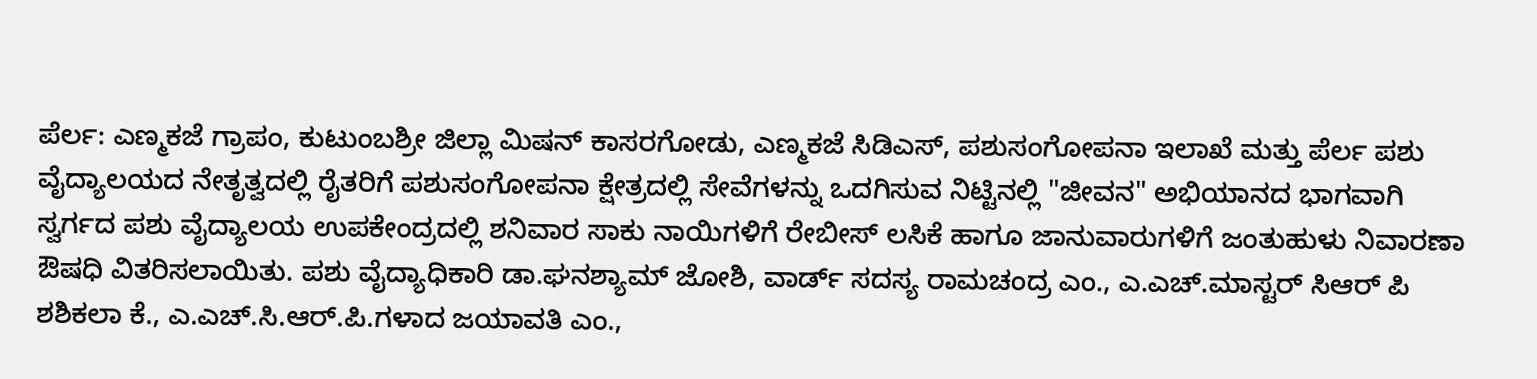ಪೆರ್ಲ: ಎಣ್ಮಕಜೆ ಗ್ರಾಪಂ, ಕುಟುಂಬಶ್ರೀ ಜಿಲ್ಲಾ ಮಿಷನ್ ಕಾಸರಗೋಡು, ಎಣ್ಮಕಜೆ ಸಿಡಿಎಸ್, ಪಶುಸಂಗೋಪನಾ ಇಲಾಖೆ ಮತ್ತು ಪೆರ್ಲ ಪಶು ವೈದ್ಯಾಲಯದ ನೇತೃತ್ವದಲ್ಲಿ ರೈತರಿಗೆ ಪಶುಸಂಗೋಪನಾ ಕ್ಷೇತ್ರದಲ್ಲಿ ಸೇವೆಗಳನ್ನು ಒದಗಿಸುವ ನಿಟ್ಟಿನಲ್ಲಿ "ಜೀವನ" ಅಭಿಯಾನದ ಭಾಗವಾಗಿ ಸ್ವರ್ಗದ ಪಶು ವೈದ್ಯಾಲಯ ಉಪಕೇಂದ್ರದಲ್ಲಿ ಶನಿವಾರ ಸಾಕು ನಾಯಿಗಳಿಗೆ ರೇಬೀಸ್ ಲಸಿಕೆ ಹಾಗೂ ಜಾನುವಾರುಗಳಿಗೆ ಜಂತುಹುಳು ನಿವಾರಣಾ ಔಷಧಿ ವಿತರಿಸಲಾಯಿತು. ಪಶು ವೈದ್ಯಾಧಿಕಾರಿ ಡಾ.ಘನಶ್ಯಾಮ್ ಜೋಶಿ, ವಾರ್ಡ್ ಸದಸ್ಯ ರಾಮಚಂದ್ರ ಎಂ., ಎ.ಎಚ್.ಮಾಸ್ಟರ್ ಸಿಆರ್ ಪಿ ಶಶಿಕಲಾ ಕೆ., ಎ.ಎಚ್.ಸಿ.ಆರ್.ಪಿ.ಗಳಾದ ಜಯಾವತಿ ಎಂ.,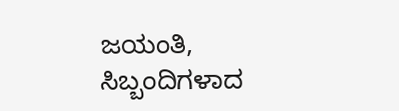ಜಯಂತಿ, ಸಿಬ್ಬಂದಿಗಳಾದ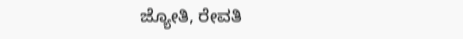ಜ್ಯೋತಿ, ರೇವತಿ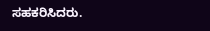ಸಹಕರಿಸಿದರು.